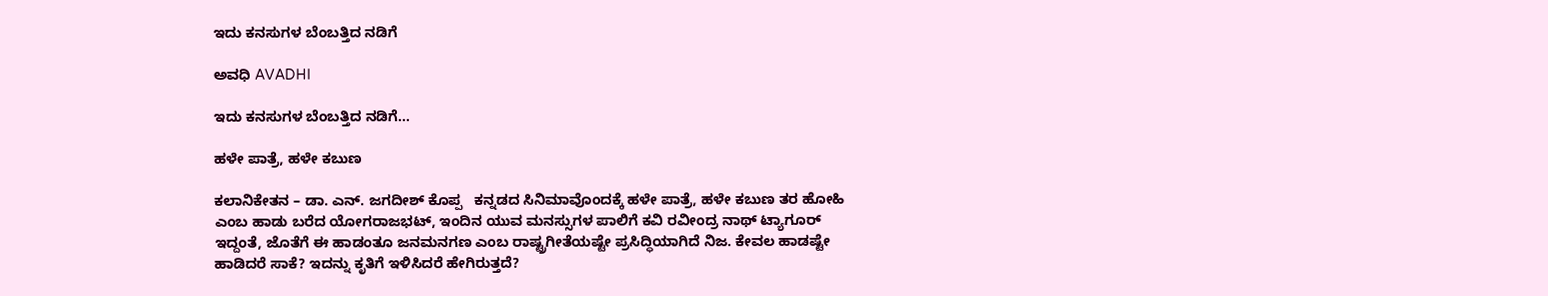ಇದು ಕನಸುಗಳ ಬೆಂಬತ್ತಿದ ನಡಿಗೆ‍

ಅವಧಿ AVADHI

ಇದು ಕನಸುಗಳ ಬೆಂಬತ್ತಿದ ನಡಿಗೆ...

ಹಳೇ ಪಾತ್ರೆ, ಹಳೇ ಕಬುಣ

ಕಲಾನಿಕೇತನ – ಡಾ. ಎನ್. ಜಗದೀಶ್ ಕೊಪ್ಪ   ಕನ್ನಡದ ಸಿನಿಮಾವೊಂದಕ್ಕೆ ಹಳೇ ಪಾತ್ರೆ, ಹಳೇ ಕಬುಣ ತರ ಹೋಹಿ ಎಂಬ ಹಾಡು ಬರೆದ ಯೋಗರಾಜಭಟ್, ಇಂದಿನ ಯುವ ಮನಸ್ಸುಗಳ ಪಾಲಿಗೆ ಕವಿ ರವೀಂದ್ರ ನಾಥ್ ಟ್ಯಾಗೂರ್ ಇದ್ದಂತೆ, ಜೊತೆಗೆ ಈ ಹಾಡಂತೂ ಜನಮನಗಣ ಎಂಬ ರಾಷ್ಟ್ರಗೀತೆಯಷ್ಟೇ ಪ್ರಸಿದ್ಧಿಯಾಗಿದೆ ನಿಜ. ಕೇವಲ ಹಾಡಷ್ಟೇ ಹಾಡಿದರೆ ಸಾಕೆ? ಇದನ್ನು ಕೃತಿಗೆ ಇಳಿಸಿದರೆ ಹೇಗಿರುತ್ತದೆ?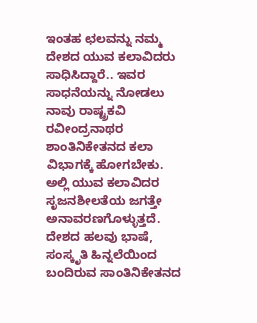ಇಂತಹ ಛಲವನ್ನು ನಮ್ಮ ದೇಶದ ಯುವ ಕಲಾವಿದರು ಸಾಧಿಸಿದ್ದಾರೆ.. ಇವರ ಸಾಧನೆಯನ್ನು ನೋಡಲು ನಾವು ರಾಷ್ಟ್ರಕವಿ ರವೀಂದ್ರನಾಥರ ಶಾಂತಿನಿಕೇತನದ ಕಲಾ ವಿಭಾಗಕ್ಕೆ ಹೋಗಬೇಕು. ಅಲ್ಲಿ ಯುವ ಕಲಾವಿದರ ಸೃಜನಶೀಲತೆಯ ಜಗತ್ತೇ ಅನಾವರಣಗೊಳ್ಳುತ್ತದೆ.   ದೇಶದ ಹಲವು ಭಾಷೆ, ಸಂಸ್ಕೃತಿ ಹಿನ್ನಲೆಯಿಂದ ಬಂದಿರುವ ಸಾಂತಿನಿಕೇತನದ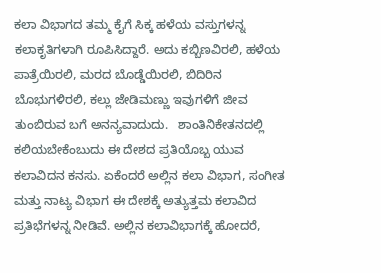ಕಲಾ ವಿಭಾಗದ ತಮ್ಮ ಕೈಗೆ ಸಿಕ್ಕ ಹಳೆಯ ವಸ್ತುಗಳನ್ನ ಕಲಾಕೃತಿಗಳಾಗಿ ರೂಪಿಸಿದ್ದಾರೆ. ಅದು ಕಬ್ಬಿಣವಿರಲಿ, ಹಳೆಯ ಪಾತ್ರೆಯಿರಲಿ, ಮರದ ಬೊಡ್ಡೆಯಿರಲಿ, ಬಿದಿರಿನ ಬೊಭುಗಳಿರಲಿ, ಕಲ್ಲು ಜೇಡಿಮಣ್ಣು ಇವುಗಳಿಗೆ ಜೀವ ತುಂಬಿರುವ ಬಗೆ ಅನನ್ಯವಾದುದು.   ಶಾಂತಿನಿಕೇತನದಲ್ಲಿ ಕಲಿಯಬೇಕೆಂಬುದು ಈ ದೇಶದ ಪ್ರತಿಯೊಬ್ಬ ಯುವ ಕಲಾವಿದನ ಕನಸು. ಏಕೆಂದರೆ ಅಲ್ಲಿನ ಕಲಾ ವಿಭಾಗ, ಸಂಗೀತ ಮತ್ತು ನಾಟ್ಯ ವಿಭಾಗ ಈ ದೇಶಕ್ಕೆ ಅತ್ಯುತ್ತಮ ಕಲಾವಿದ ಪ್ರತಿಭೆಗಳನ್ನ ನೀಡಿವೆ. ಅಲ್ಲಿನ ಕಲಾವಿಭಾಗಕ್ಕೆ ಹೋದರೆ,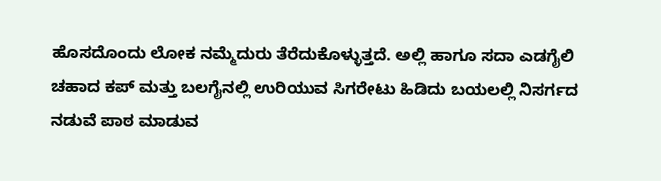ಹೊಸದೊಂದು ಲೋಕ ನಮ್ಮೆದುರು ತೆರೆದುಕೊಳ್ಳುತ್ತದೆ. ಅಲ್ಲಿ ಹಾಗೂ ಸದಾ ಎಡಗೈಲಿ ಚಹಾದ ಕಪ್ ಮತ್ತು ಬಲಗೈನಲ್ಲಿ ಉರಿಯುವ ಸಿಗರೇಟು ಹಿಡಿದು ಬಯಲಲ್ಲಿ ನಿಸರ್ಗದ ನಡುವೆ ಪಾಠ ಮಾಡುವ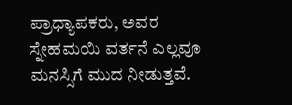ಪ್ರಾಧ್ಯಾಪಕರು, ಅವರ ಸ್ನೇಹಮಯಿ ವರ್ತನೆ ಎಲ್ಲವೂ ಮನಸ್ಸಿಗೆ ಮುದ ನೀಡುತ್ತವೆ.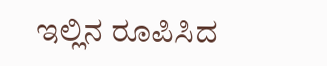ಇಲ್ಲಿನ ರೂಪಿಸಿದ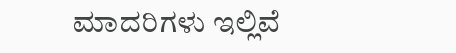ಮಾದರಿಗಳು ಇಲ್ಲಿವೆ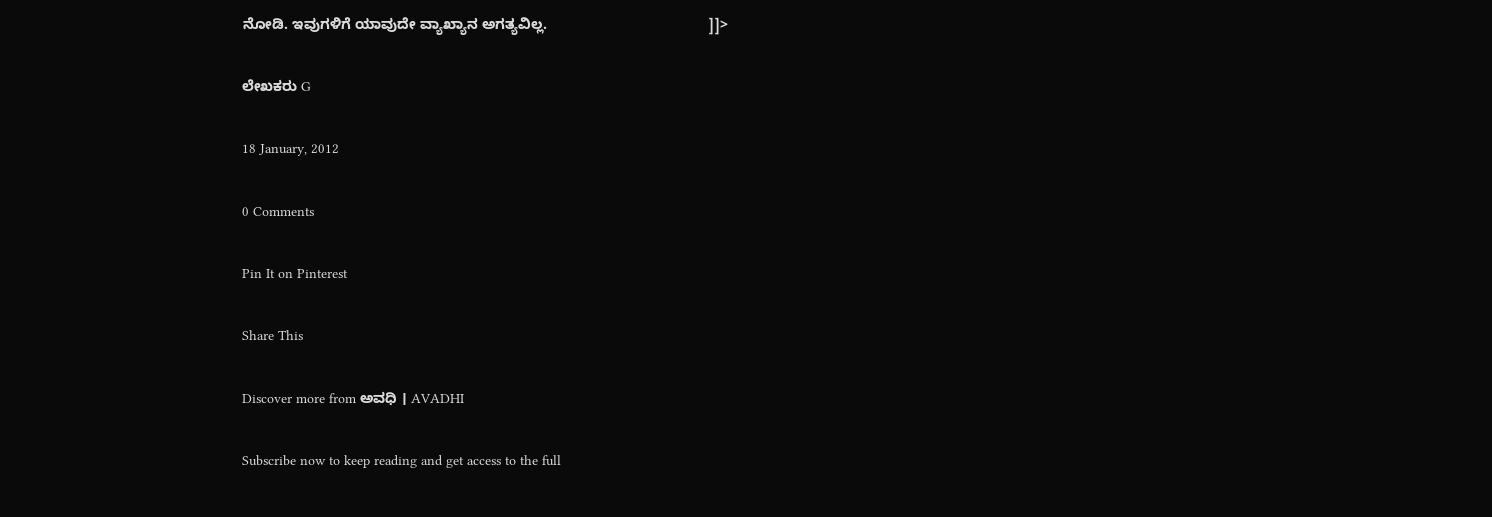ನೋಡಿ. ಇವುಗಳಿಗೆ ಯಾವುದೇ ವ್ಯಾಖ್ಯಾನ ಅಗತ್ಯವಿಲ್ಲ.                                        ]]>

ಲೇಖಕರು G

18 January, 2012

0 Comments

Pin It on Pinterest

Share This

Discover more from ಅವಧಿ । AVADHI

Subscribe now to keep reading and get access to the full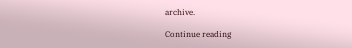archive.

Continue reading